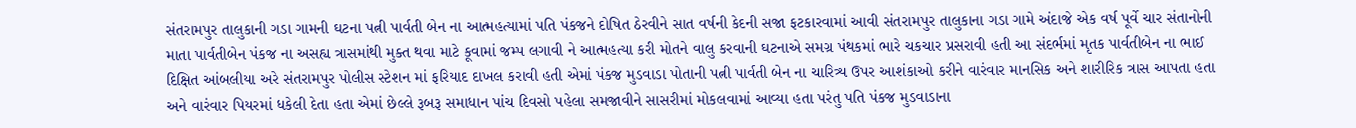સંતરામપુર તાલુકાની ગડા ગામની ઘટના પત્ની પાર્વતી બેન ના આત્મહત્યામાં પતિ પંકજને દોષિત ઠેરવીને સાત વર્ષની કેદની સજા ફટકારવામાં આવી સંતરામપુર તાલુકાના ગડા ગામે અંદાજે એક વર્ષ પૂર્વે ચાર સંતાનોની માતા પાર્વતીબેન પંકજ ના અસહ્ય ત્રાસમાંથી મુક્ત થવા માટે કૂવામાં જમ્પ લગાવી ને આત્મહત્યા કરી મોતને વાલુ કરવાની ઘટનાએ સમગ્ર પંથકમાં ભારે ચકચાર પ્રસરાવી હતી આ સંદર્ભમાં મૃતક પાર્વતીબેન ના ભાઈ દિક્ષિત આંબલીયા અરે સંતરામપુર પોલીસ સ્ટેશન માં ફરિયાદ દાખલ કરાવી હતી એમાં પંકજ મુડવાડા પોતાની પત્ની પાર્વતી બેન ના ચારિત્ર્ય ઉપર આશંકાઓ કરીને વારંવાર માનસિક અને શારીરિક ત્રાસ આપતા હતા અને વારંવાર પિયરમાં ધકેલી દેતા હતા એમાં છેલ્લે રૂબરૂ સમાધાન પાંચ દિવસો પહેલા સમજાવીને સાસરીમાં મોકલવામાં આવ્યા હતા પરંતુ પતિ પંકજ મુડવાડાના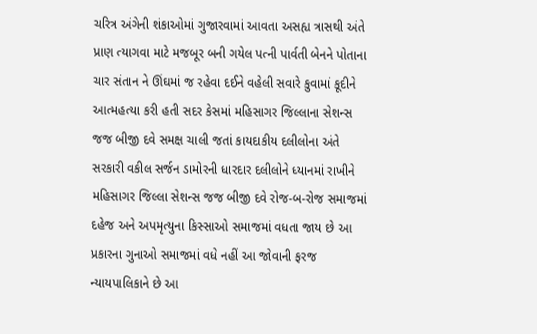ચરિત્ર અંગેની શંકાઓમાં ગુજારવામાં આવતા અસહ્ય ત્રાસથી અંતે પ્રાણ ત્યાગવા માટે મજબૂર બની ગયેલ પત્ની પાર્વતી બેનને પોતાના ચાર સંતાન ને ઊંઘમાં જ રહેવા દઈને વહેલી સવારે કુવામાં કૂદીને આત્મહત્યા કરી હતી સદર કેસમાં મહિસાગર જિલ્લાના સેશન્સ જજ બીજી દવે સમક્ષ ચાલી જતાં કાયદાકીય દલીલોના અંતે સરકારી વકીલ સર્જન ડામોરની ધારદાર દલીલોને ધ્યાનમાં રાખીને મહિસાગર જિલ્લા સેશન્સ જજ બીજી દવે રોજ-બ-રોજ સમાજમાં દહેજ અને અપમૃત્યુના કિસ્સાઓ સમાજમાં વધતા જાય છે આ પ્રકારના ગુનાઓ સમાજમાં વધે નહીં આ જોવાની ફરજ ન્યાયપાલિકાને છે આ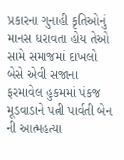પ્રકારના ગુનાહી કૃતિઓનું માનસ ધરાવતા હોય તેઓ સામે સમાજમાં દાખલો બેસે એવી સજાના ફરમાવેલ હુકમમાં પંકજ મૂડવાડાને પત્ની પાર્વતી બેન ની આત્મહત્યા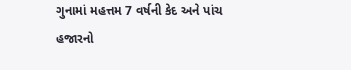ગુનામાં મહત્તમ 7 વર્ષની કેદ અને પાંચ હજારનો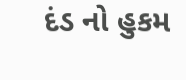દંડ નો હુકમ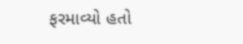ફરમાવ્યો હતો